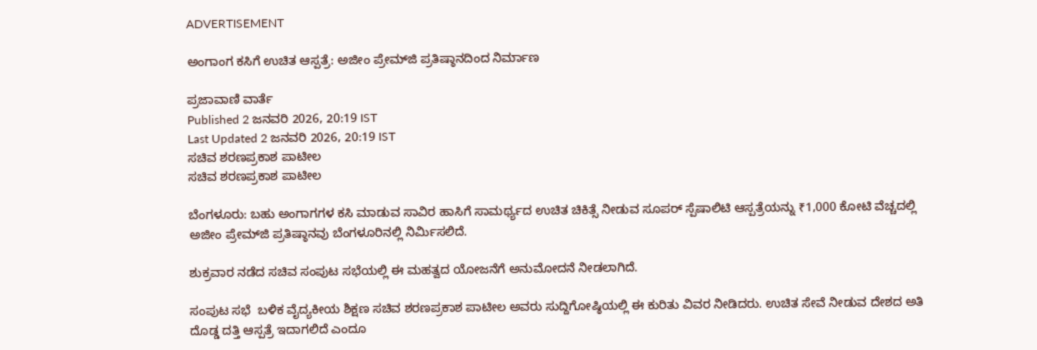ADVERTISEMENT

ಅಂಗಾಂಗ ಕಸಿಗೆ ಉಚಿತ ಆಸ್ಪತ್ರೆ: ಅಜೀಂ ಪ್ರೇಮ್‌ಜಿ ಪ್ರತಿಷ್ಠಾನದಿಂದ ನಿರ್ಮಾಣ

ಪ್ರಜಾವಾಣಿ ವಾರ್ತೆ
Published 2 ಜನವರಿ 2026, 20:19 IST
Last Updated 2 ಜನವರಿ 2026, 20:19 IST
ಸಚಿವ ಶರಣಪ್ರಕಾಶ ಪಾಟೀಲ
ಸಚಿವ ಶರಣಪ್ರಕಾಶ ಪಾಟೀಲ

ಬೆಂಗಳೂರು: ಬಹು ಅಂಗಾಗಗಳ ಕಸಿ ಮಾಡುವ ಸಾವಿರ ಹಾಸಿಗೆ ಸಾಮರ್ಥ್ಯದ ಉಚಿತ ಚಿಕಿತ್ಸೆ ನೀಡುವ ಸೂಪರ್ ಸ್ಪೆಷಾಲಿಟಿ ಆಸ್ಪತ್ರೆಯನ್ನು ₹1,000 ಕೋಟಿ ವೆಚ್ಚದಲ್ಲಿ ಅಜೀಂ ಪ್ರೇಮ್‌ಜಿ ಪ್ರತಿಷ್ಠಾನವು ಬೆಂಗಳೂರಿನಲ್ಲಿ ನಿರ್ಮಿಸಲಿದೆ.

ಶುಕ್ರವಾರ ನಡೆದ ಸಚಿವ ಸಂ‍ಪುಟ ಸಭೆಯಲ್ಲಿ ಈ ಮಹತ್ವದ ಯೋಜನೆಗೆ ಅನುಮೋದನೆ ನೀಡಲಾಗಿದೆ.

ಸಂಪುಟ ಸಭೆ  ಬಳಿಕ ವೈದ್ಯಕೀಯ ಶಿಕ್ಷಣ ಸಚಿವ ಶರಣಪ್ರಕಾಶ ಪಾಟೀಲ ಅವರು ಸುದ್ದಿಗೋಷ್ಠಿಯಲ್ಲಿ ಈ ಕುರಿತು ವಿವರ ನೀಡಿದರು. ಉಚಿತ ಸೇವೆ ನೀಡುವ ದೇಶದ ಅತಿ ದೊಡ್ಡ ದತ್ತಿ ಆಸ್ಪತ್ರೆ ಇದಾಗಲಿದೆ ಎಂದೂ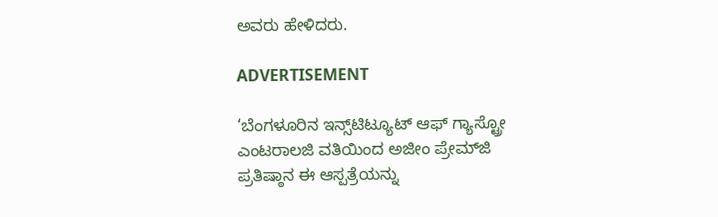ಅವರು ಹೇಳಿದರು.

ADVERTISEMENT

‘ಬೆಂಗಳೂರಿನ ಇನ್ಸ್‌ಟಿಟ್ಯೂಟ್‌ ಆಫ್‌ ಗ್ಯಾಸ್ಟ್ರೋ ಎಂಟರಾಲಜಿ ವತಿಯಿಂದ ಅಜೀಂ ಪ್ರೇಮ್‌ಜಿ ಪ್ರತಿಷ್ಠಾನ ಈ ಆಸ್ಪತ್ರೆಯನ್ನು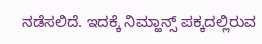ನಡೆಸಲಿದೆ. ಇದಕ್ಕೆ ನಿಮ್ಹಾನ್ಸ್‌ ಪಕ್ಕದಲ್ಲಿರುವ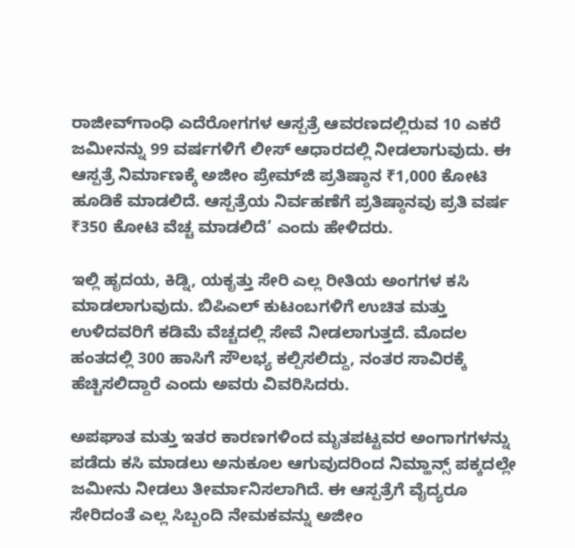ರಾಜೀವ್‌ಗಾಂಧಿ ಎದೆರೋಗಗಳ ಆಸ್ಪತ್ರೆ ಆವರಣದಲ್ಲಿರುವ 10 ಎಕರೆ ಜಮೀನನ್ನು 99 ವರ್ಷಗಳಿಗೆ ಲೀಸ್ ಆಧಾರದಲ್ಲಿ ನೀಡಲಾಗುವುದು. ಈ ಆಸ್ಪತ್ರೆ ನಿರ್ಮಾಣಕ್ಕೆ ಅಜೀಂ ಪ್ರೇಮ್‌ಜಿ ಪ್ರತಿಷ್ಠಾನ ₹1,000 ಕೋಟಿ ಹೂಡಿಕೆ ಮಾಡಲಿದೆ. ಆಸ್ಪತ್ರೆಯ ನಿರ್ವಹಣೆಗೆ ಪ‍್ರತಿಷ್ಠಾನವು ಪ್ರತಿ ವರ್ಷ ₹350 ಕೋಟಿ ವೆಚ್ಚ ಮಾಡಲಿದೆ’ ಎಂದು ಹೇಳಿದರು.

ಇಲ್ಲಿ ಹೃದಯ, ಕಿಡ್ನಿ, ಯಕೃತ್ತು ಸೇರಿ ಎಲ್ಲ ರೀತಿಯ ಅಂಗಗಳ ಕಸಿ ಮಾಡಲಾಗುವುದು. ಬಿಪಿಎಲ್‌ ಕುಟಂಬಗಳಿಗೆ ಉಚಿತ ಮತ್ತು ಉಳಿದವರಿಗೆ ಕಡಿಮೆ ವೆಚ್ಚದಲ್ಲಿ ಸೇವೆ ನೀಡಲಾಗುತ್ತದೆ. ಮೊದಲ ಹಂತದಲ್ಲಿ 300 ಹಾಸಿಗೆ ಸೌಲಭ್ಯ ಕಲ್ಪಿಸಲಿದ್ದು, ನಂತರ ಸಾವಿರಕ್ಕೆ ಹೆಚ್ಚಿಸಲಿದ್ದಾರೆ ಎಂದು ಅವರು ವಿವರಿಸಿದರು.

ಅಪಘಾತ ಮತ್ತು ಇತರ ಕಾರಣಗಳಿಂದ ಮೃತಪಟ್ಟವರ ಅಂಗಾಗಗಳನ್ನು ಪಡೆದು ಕಸಿ ಮಾಡಲು ಅನುಕೂಲ ಆಗುವುದರಿಂದ ನಿಮ್ಹಾನ್ಸ್‌ ಪಕ್ಕದಲ್ಲೇ ಜಮೀನು ನೀಡಲು ತೀರ್ಮಾನಿಸಲಾಗಿದೆ. ಈ ಆಸ್ಪತ್ರೆಗೆ ವೈದ್ಯರೂ ಸೇರಿದಂತೆ ಎಲ್ಲ ಸಿಬ್ಬಂದಿ ನೇಮಕವನ್ನು ಅಜೀಂ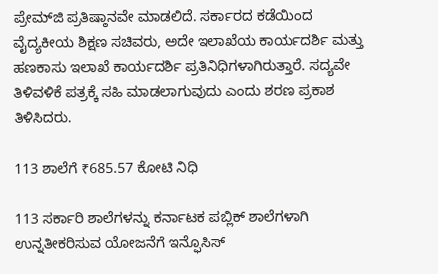ಪ್ರೇಮ್‌ಜಿ ಪ್ರತಿಷ್ಠಾನವೇ ಮಾಡಲಿದೆ. ಸರ್ಕಾರದ ಕಡೆಯಿಂದ ವೈದ್ಯಕೀಯ ಶಿಕ್ಷಣ ಸಚಿವರು, ಅದೇ ಇಲಾಖೆಯ ಕಾರ್ಯದರ್ಶಿ ಮತ್ತು ಹಣಕಾಸು ಇಲಾಖೆ ಕಾರ್ಯದರ್ಶಿ ಪ್ರತಿನಿಧಿಗಳಾಗಿರುತ್ತಾರೆ. ಸದ್ಯವೇ ತಿಳಿವಳಿಕೆ ಪತ್ರಕ್ಕೆ ಸಹಿ ಮಾಡಲಾಗುವುದು ಎಂದು ಶರಣ ಪ್ರಕಾಶ ತಿಳಿಸಿದರು.

113 ಶಾಲೆಗೆ ₹685.57 ಕೋಟಿ ನಿಧಿ

113 ಸರ್ಕಾರಿ ಶಾಲೆಗಳನ್ನು ಕರ್ನಾಟಕ ಪಬ್ಲಿಕ್‌ ಶಾಲೆಗಳಾಗಿ ಉನ್ನತೀಕರಿಸುವ ಯೋಜನೆಗೆ ಇನ್ಫೊಸಿಸ್‌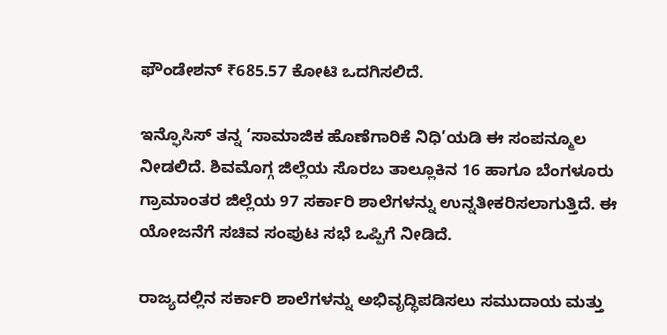ಫೌಂಡೇಶನ್‌ ₹685.57 ಕೋಟಿ ಒದಗಿಸಲಿದೆ.

ಇನ್ಫೊಸಿಸ್‌ ತನ್ನ ‘ಸಾಮಾಜಿಕ ಹೊಣೆಗಾರಿಕೆ ನಿಧಿ’ಯಡಿ ಈ ಸಂಪನ್ಮೂಲ ನೀಡಲಿದೆ. ಶಿವಮೊಗ್ಗ ಜಿಲ್ಲೆಯ ಸೊರಬ ತಾಲ್ಲೂಕಿನ 16 ಹಾಗೂ ಬೆಂಗಳೂರು ಗ್ರಾಮಾಂತರ ಜಿಲ್ಲೆಯ 97 ಸರ್ಕಾರಿ ಶಾಲೆಗಳನ್ನು ಉನ್ನತೀಕರಿಸಲಾಗುತ್ತಿದೆ. ಈ ಯೋಜನೆಗೆ ಸಚಿವ ಸಂಪುಟ ಸಭೆ ಒಪ್ಪಿಗೆ ನೀಡಿದೆ.

ರಾಜ್ಯದಲ್ಲಿನ ಸರ್ಕಾರಿ ಶಾಲೆಗಳನ್ನು ಅಭಿವೃದ್ಧಿಪಡಿಸಲು ಸಮುದಾಯ ಮತ್ತು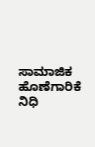ಸಾಮಾಜಿಕ ಹೊಣೆಗಾರಿಕೆ ನಿಧಿ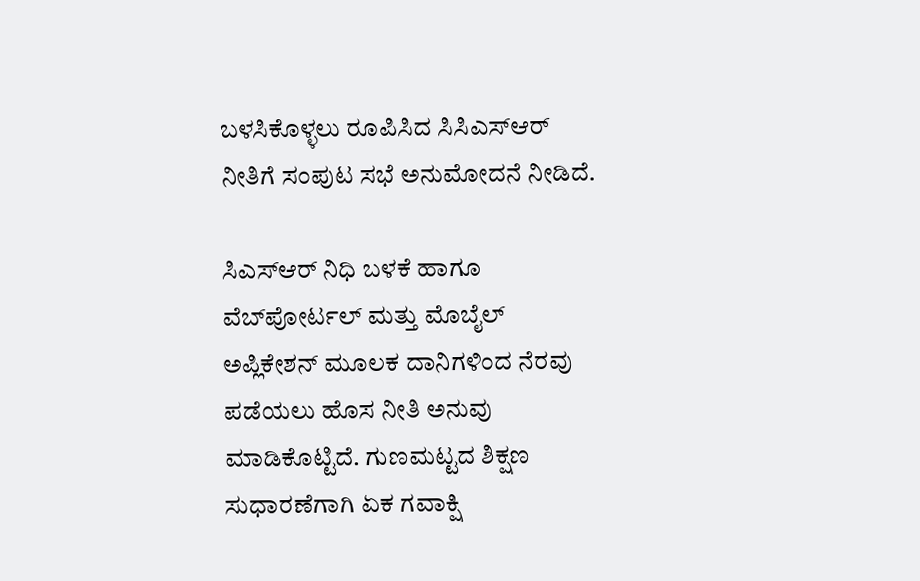ಬಳಸಿಕೊಳ್ಳಲು ರೂಪಿಸಿದ ಸಿಸಿಎಸ್‌ಆರ್‌ ನೀತಿಗೆ ಸಂಪುಟ ಸಭೆ ಅನುಮೋದನೆ ನೀಡಿದೆ.

ಸಿಎಸ್‌ಆರ್‌ ನಿಧಿ ಬಳಕೆ ಹಾಗೂ ವೆಬ್‌ಪೋರ್ಟಲ್‌ ಮತ್ತು ಮೊಬೈಲ್‌ ಅಪ್ಲಿಕೇಶನ್‌ ಮೂಲಕ ದಾನಿಗಳಿಂದ ನೆರವು ಪಡೆಯಲು ಹೊಸ ನೀತಿ ಅನುವು ಮಾಡಿಕೊಟ್ಟಿದೆ. ಗುಣಮಟ್ಟದ ಶಿಕ್ಷಣ ಸುಧಾರಣೆಗಾಗಿ ಏಕ ಗವಾಕ್ಷಿ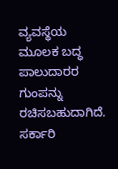ವ್ಯವಸ್ಥೆಯ ಮೂಲಕ ಬದ್ಧ ಪಾಲುದಾರರ ಗುಂಪನ್ನು
ರಚಿಸಬಹುದಾಗಿದೆ. ಸರ್ಕಾರಿ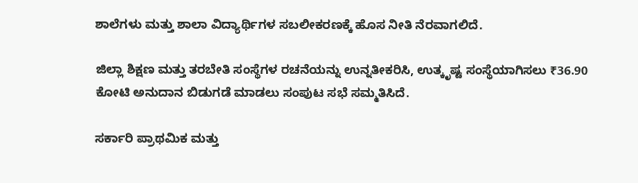ಶಾಲೆಗಳು ಮತ್ತು ಶಾಲಾ ವಿದ್ಯಾರ್ಥಿಗಳ ಸಬಲೀಕರಣಕ್ಕೆ ಹೊಸ ನೀತಿ ನೆರವಾಗಲಿದೆ.

ಜಿಲ್ಲಾ ಶಿಕ್ಷಣ ಮತ್ತು ತರಬೇತಿ ಸಂಸ್ಥೆಗಳ ರಚನೆಯನ್ನು ಉನ್ನತೀಕರಿಸಿ, ಉತ್ಕೃಷ್ಟ ಸಂಸ್ಥೆಯಾಗಿಸಲು ₹36.90 ಕೋಟಿ ಅನುದಾನ ಬಿಡುಗಡೆ ಮಾಡಲು ಸಂಪುಟ ಸಭೆ ಸಮ್ಮತಿಸಿದೆ.

ಸರ್ಕಾರಿ ಪ್ರಾಥಮಿಕ ಮತ್ತು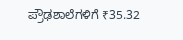ಪ್ರೌಢಶಾಲೆಗಳಿಗೆ ₹35.32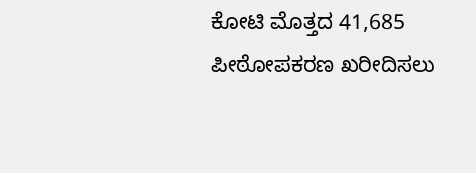ಕೋಟಿ ಮೊತ್ತದ 41,685 ಪೀಠೋಪಕರಣ ಖರೀದಿಸಲು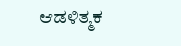ಆಡಳಿತ್ಮಕ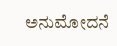ಅನುಮೋದನೆ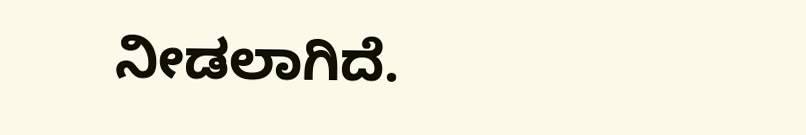ನೀಡಲಾಗಿದೆ.